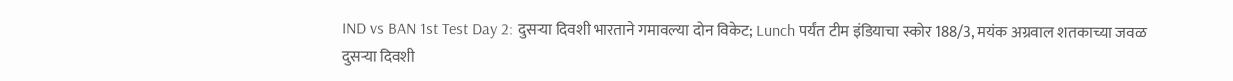IND vs BAN 1st Test Day 2: दुसऱ्या दिवशी भारताने गमावल्या दोन विकेट; Lunch पर्यंत टीम इंडियाचा स्कोर 188/3, मयंक अग्रवाल शतकाच्या जवळ
दुसऱ्या दिवशी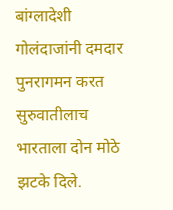बांग्लादेशी गोलंदाजांनी दमदार पुनरागमन करत सुरुवातीलाच भारताला दोन मोठे झटके दिले.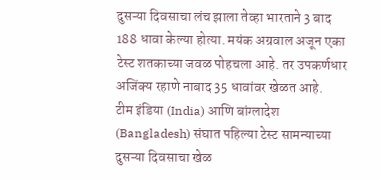दुसऱ्या दिवसाचा लंच झाला तेव्हा भारताने 3 बाद 188 धावा केल्या होत्या. मयंक अग्रवाल अजून एका टेस्ट शतकाच्या जवळ पोहचला आहे. तर उपकर्णधार अजिंक्य रहाणे नाबाद 35 धावांवर खेळत आहे.
टीम इंडिया (India) आणि बांग्लादेश (Bangladesh) संघात पहिल्या टेस्ट सामन्याच्या दुसऱ्या दिवसाचा खेळ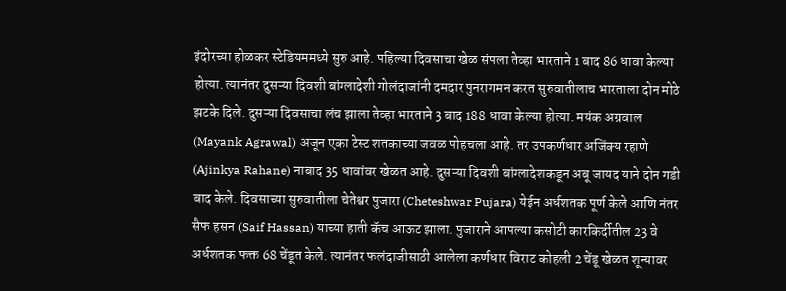इंदोरच्या होळकर स्टेडियममध्ये सुरु आहे. पहिल्या दिवसाचा खेळ संपला तेव्हा भारताने 1 बाद 86 धावा केल्या होत्या. त्यानंतर दुसऱ्या दिवशी बांग्लादेशी गोलंदाजांनी दमदार पुनरागमन करत सुरुवातीलाच भारताला दोन मोठे झटके दिले. दुसऱ्या दिवसाचा लंच झाला तेव्हा भारताने 3 बाद 188 धावा केल्या होत्या. मयंक अग्रवाल (Mayank Agrawal) अजून एका टेस्ट शतकाच्या जवळ पोहचला आहे. तर उपकर्णधार अजिंक्य रहाणे (Ajinkya Rahane) नाबाद 35 धावांवर खेळत आहे. दुसऱ्या दिवशी बांग्लादेशकडून अबू जायद याने दोन गडी बाद केले. दिवसाच्या सुरुवातीला चेतेश्वर पुजारा (Cheteshwar Pujara) येईन अर्धशतक पूर्ण केले आणि नंतर सैफ हसन (Saif Hassan) याच्या हाती कॅच आऊट झाला. पुजाराने आपल्या कसोटी कारकिर्दीतील 23 वे अर्धशतक फक्त 68 चेंडूत केले. त्यानंतर फलंदाजीसाठी आलेला कर्णधार विराट कोहली 2 चेंडू खेळत शून्यावर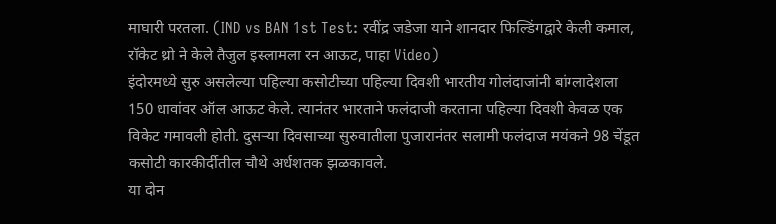माघारी परतला. (IND vs BAN 1st Test: रवींद्र जडेजा याने शानदार फिल्डिंगद्वारे केली कमाल, रॉकेट थ्रो ने केले तैजुल इस्लामला रन आऊट, पाहा Video)
इंदोरमध्ये सुरु असलेल्या पहिल्या कसोटीच्या पहिल्या दिवशी भारतीय गोलंदाजांनी बांग्लादेशला 150 धावांवर ऑल आऊट केले. त्यानंतर भारताने फलंदाजी करताना पहिल्या दिवशी केवळ एक विकेट गमावली होती. दुसऱ्या दिवसाच्या सुरुवातीला पुजारानंतर सलामी फलंदाज मयंकने 98 चेंडूत कसोटी कारकीर्दीतील चौथे अर्धशतक झळकावले.
या दोन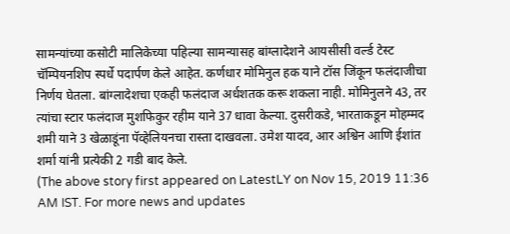सामन्यांच्या कसोटी मालिकेच्या पहिल्या सामन्यासह बांग्लादेशने आयसीसी वर्ल्ड टेस्ट चॅम्पियनशिप स्पर्धे पदार्पण केले आहेत. कर्णधार मोमिनुल हक याने टॉस जिंकून फलंदाजीचा निर्णय घेतला. बांग्लादेशचा एकही फलंदाज अर्धशतक करू शकला नाही. मोमिनुलने 43, तर त्यांचा स्टार फलंदाज मुशफिकुर रहीम याने 37 धावा केल्या. दुसरीकडे, भारताकडून मोहम्मद शमी याने 3 खेळाडूंना पॅव्हेलियनचा रास्ता दाखवला. उमेश यादव, आर अश्विन आणि ईशांत शर्मा यांनी प्रत्येकी 2 गडी बाद केले.
(The above story first appeared on LatestLY on Nov 15, 2019 11:36 AM IST. For more news and updates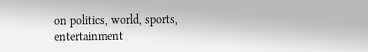on politics, world, sports, entertainment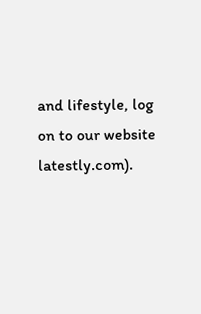and lifestyle, log on to our website latestly.com).